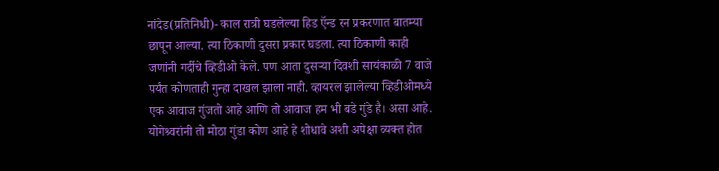नांदेड(प्रतिनिधी)- काल रात्री घडलेल्या हिड ऍन्ड रन प्रकरणात बातम्या छापून आल्या. त्या ठिकाणी दुसरा प्रकार घडला. त्या ठिकाणी काही जणांनी गर्दीचे व्हिडीओ केले. पण आता दुसऱ्या दिवशी सायंकाळी 7 वाजे पर्यंत कोणताही गुन्हा दाखल झाला नाही. व्हायरल झालेल्या व्हिडीओमध्ये एक आवाज गुंजतो आहे आणि तो आवाज हम भी बडे गुंडे है। असा आहे. योगेश्र्वरांनी तो मोठा गुंडा कोण आहे हे शोधावे अशी अपेक्षा व्यक्त होत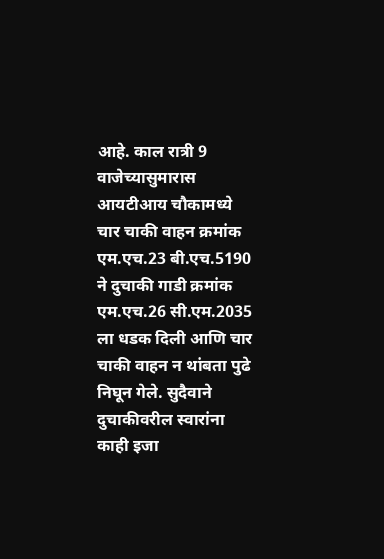आहे. काल रात्री 9 वाजेच्यासुमारास आयटीआय चौकामध्ये चार चाकी वाहन क्रमांक एम.एच.23 बी.एच.5190 ने दुचाकी गाडी क्रमांक एम.एच.26 सी.एम.2035 ला धडक दिली आणि चार चाकी वाहन न थांबता पुढे निघून गेले. सुदैवाने दुचाकीवरील स्वारांना काही इजा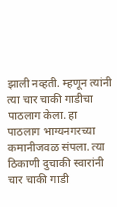झाली नव्हती. म्हणून त्यांनी त्या चार चाकी गाडीचा पाठलाग केला. हा पाठलाग भाग्यनगरच्या कमानीजवळ संपला. त्या ठिकाणी दुचाकी स्वारांनी चार चाकी गाडी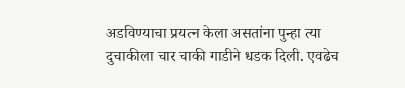अडविण्याचा प्रयत्न केला असतांना पुन्हा त्या दुचाकीला चार चाकी गाडीने धडक दिली. एवढेच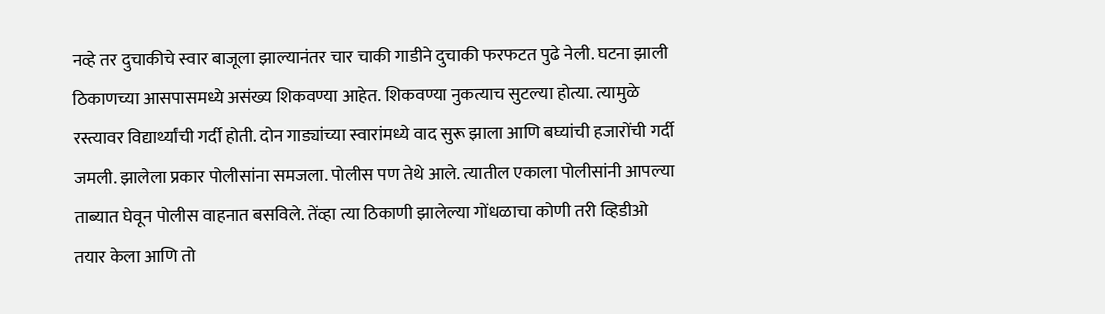नव्हे तर दुचाकीचे स्वार बाजूला झाल्यानंतर चार चाकी गाडीने दुचाकी फरफटत पुढे नेली. घटना झाली ठिकाणच्या आसपासमध्ये असंख्य शिकवण्या आहेत. शिकवण्या नुकत्याच सुटल्या होत्या. त्यामुळे रस्त्यावर विद्यार्थ्यांची गर्दी होती. दोन गाड्यांच्या स्वारांमध्ये वाद सुरू झाला आणि बघ्यांची हजारोंची गर्दी जमली. झालेला प्रकार पोलीसांना समजला. पोलीस पण तेथे आले. त्यातील एकाला पोलीसांनी आपल्या ताब्यात घेवून पोलीस वाहनात बसविले. तेंव्हा त्या ठिकाणी झालेल्या गोंधळाचा कोणी तरी व्हिडीओ तयार केला आणि तो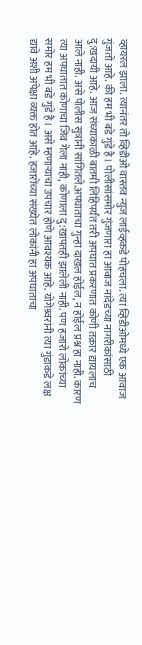व्हायरल झाला. त्यानंतर तो व्हिडीओ वास्तव न्युज लाईव्हकडे पोहचला. त्या व्हिडीओमध्ये एक आवाज गुंजतो आहे. की हम भी बडे गुंडे है। पोलीसांसमोर गुंजणारा हा आवाज नांदेडच्या नागरीकांसाठी दु:खदायी आहे. आज संध्याकाळी बातमी लिहिपर्यंत तरी अपघात प्रकरणात कोणी तक्रार द्यायलाच आले नाही. असे पोलीस सुत्रांनी सांगितले.अपघाताचा गुन्हा दाखल होईल, न होईल प्रश्न हा नाही. कारण त्या अपघातात कोणाचा जिव गेला नाही, कोणाला दु:खापतही झालेली नाही. पण हजारो लोकांच्या समोर हम भी बडे गुंडे है। असे म्हणाऱ्याचा उपचार होणे आवश्यक आहे. योगेश्र्वरांनी त्या गुंडाकडे लक्ष द्यावे अशी अपेक्षा व्यक्त होत आहे. हजारोंच्या संख्येत लोकांनी हा अपघाताचा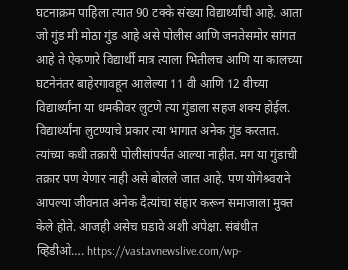घटनाक्रम पाहिला त्यात 90 टक्के संख्या विद्यार्थ्यांची आहे. आता जो गुंड मी मोठा गुंड आहे असे पोलीस आणि जनतेसमोर सांगत आहे ते ऐकणारे विद्यार्थी मात्र त्याला भितीलच आणि या कालच्या घटनेनंतर बाहेरगावहून आलेल्या 11 वी आणि 12 वीच्या विद्यार्थ्यांना या धमकीवर लुटणे त्या गुंडाला सहज शक्य होईल. विद्यार्थ्यांना लुटण्याचे प्रकार त्या भागात अनेक गुंड करतात. त्यांच्या कधी तक्रारी पोलीसांपर्यंत आल्या नाहीत. मग या गुंडाची तक्रार पण येणार नाही असे बोलले जात आहे. पण योगेश्र्वराने आपल्या जीवनात अनेक दैत्यांचा संहार करून समाजाला मुक्त केले होते. आजही असेच घडावे अशी अपेक्षा. संबंधीत व्हिडीओ…. https://vastavnewslive.com/wp-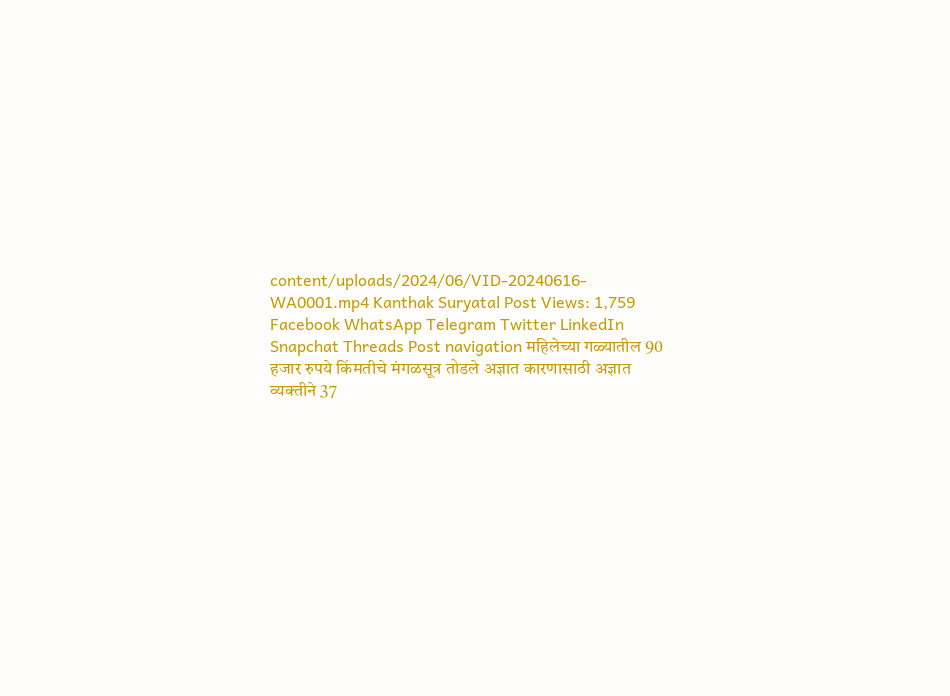content/uploads/2024/06/VID-20240616-WA0001.mp4 Kanthak Suryatal Post Views: 1,759 Facebook WhatsApp Telegram Twitter LinkedIn Snapchat Threads Post navigation महिलेच्या गळ्यातील 90 हजार रुपये किंमतीचे मंगळसूत्र तोडले अज्ञात कारणासाठी अज्ञात व्यक्तीने 37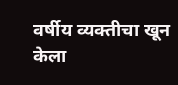वर्षीय व्यक्तीचा खून केला